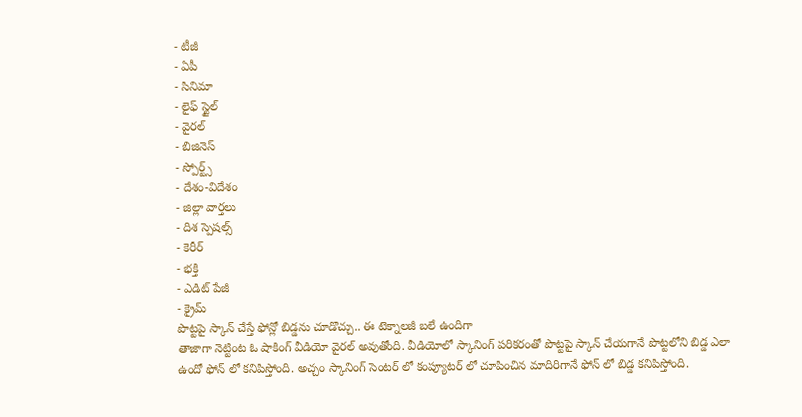- టీజీ
- ఏపీ
- సినిమా
- లైఫ్ స్టైల్
- వైరల్
- బిజినెస్
- స్పోర్ట్స్
- దేశం-విదేశం
- జిల్లా వార్తలు
- దిశ స్పెషల్స్
- కెరీర్
- భక్తి
- ఎడిట్ పేజీ
- క్రైమ్
పొట్టపై స్కాన్ చేస్తే ఫోన్లో బిడ్డను చూడొచ్చు.. ఈ టెక్నాలజీ బలే ఉందిగా
తాజాగా నెట్టింట ఓ షాకింగ్ వీడియో వైరల్ అవుతోంది. వీడియోలో స్కానింగ్ పరికరంతో పొట్టపై స్కాన్ చేయగానే పొట్టలోని బిడ్డ ఎలా ఉందో ఫోన్ లో కనిపిస్తోంది. అచ్చం స్కానింగ్ సెంటర్ లో కంప్యూటర్ లో చూపించిన మాదిరిగానే ఫోన్ లో బిడ్డ కనిపిస్తోంది.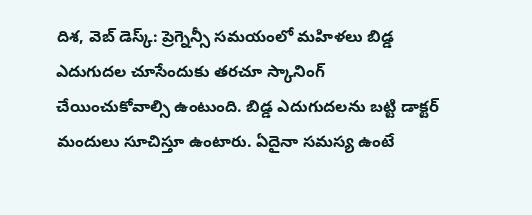దిశ, వెబ్ డెస్క్: ప్రెగ్నెన్సీ సమయంలో మహిళలు బిడ్డ ఎదుగుదల చూసేందుకు తరచూ స్కానింగ్ చేయించుకోవాల్సి ఉంటుంది. బిడ్డ ఎదుగుదలను బట్టి డాక్టర్ మందులు సూచిస్తూ ఉంటారు. ఏదైనా సమస్య ఉంటే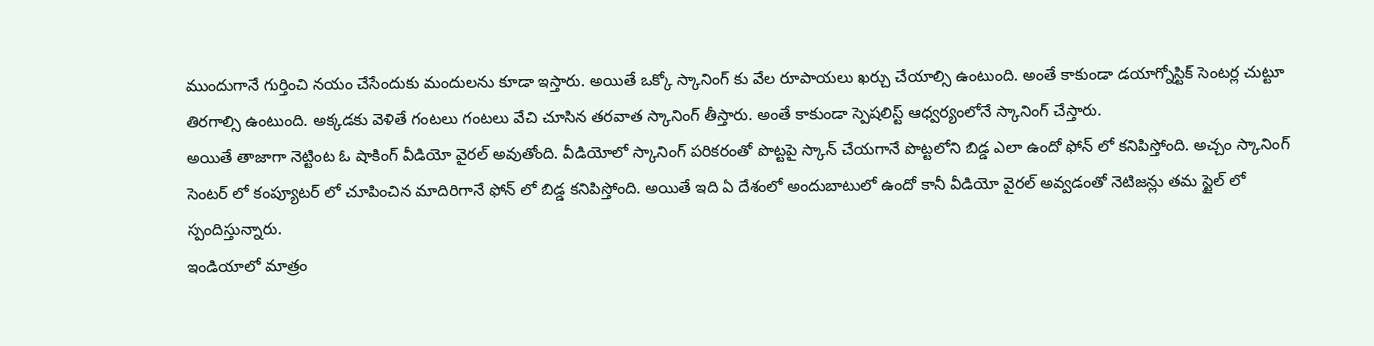ముందుగానే గుర్తించి నయం చేసేందుకు మందులను కూడా ఇస్తారు. అయితే ఒక్కో స్కానింగ్ కు వేల రూపాయలు ఖర్చు చేయాల్సి ఉంటుంది. అంతే కాకుండా డయాగ్నోస్టిక్ సెంటర్ల చుట్టూ తిరగాల్సి ఉంటుంది. అక్కడకు వెళితే గంటలు గంటలు వేచి చూసిన తరవాత స్కానింగ్ తీస్తారు. అంతే కాకుండా స్పెషలిస్ట్ ఆధ్వర్యంలోనే స్కానింగ్ చేస్తారు.
అయితే తాజాగా నెట్టింట ఓ షాకింగ్ వీడియో వైరల్ అవుతోంది. వీడియోలో స్కానింగ్ పరికరంతో పొట్టపై స్కాన్ చేయగానే పొట్టలోని బిడ్డ ఎలా ఉందో ఫోన్ లో కనిపిస్తోంది. అచ్చం స్కానింగ్ సెంటర్ లో కంప్యూటర్ లో చూపించిన మాదిరిగానే ఫోన్ లో బిడ్డ కనిపిస్తోంది. అయితే ఇది ఏ దేశంలో అందుబాటులో ఉందో కానీ వీడియో వైరల్ అవ్వడంతో నెటిజన్లు తమ స్టైల్ లో స్పందిస్తున్నారు.
ఇండియాలో మాత్రం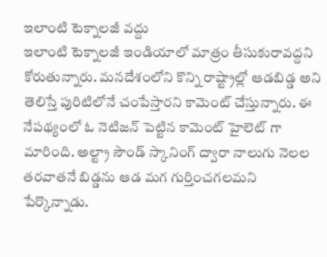ఇలాంటి టెక్నాలజీ వద్దు
ఇలాంటి టెక్నాలజీ ఇండియాలో మాత్రం తీసుకురావద్దని కోరుతున్నారు. మనదేశంలోని కొన్ని రాష్ట్రాల్లో ఆడబిడ్డ అని తెలిస్తే పురిటిలోనే చంపేస్తారని కామెంట్ చేస్తున్నారు. ఈ నేపథ్యంలో ఓ నెటిజన్ పెట్టిన కామెంట్ హైలెట్ గా మారింది. అల్ట్రా సౌండ్ స్కానింగ్ ద్వారా నాలుగు నెలల తరవాతనే బిడ్డను ఆడ మగ గుర్తించగలమని పేర్కొన్నాడు.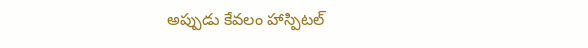అప్పుడు కేవలం హాస్పిటల్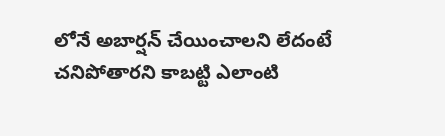లోనే అబార్షన్ చేయించాలని లేదంటే చనిపోతారని కాబట్టి ఎలాంటి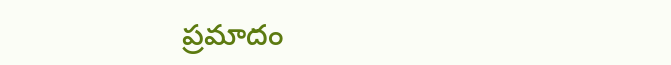ప్రమాదం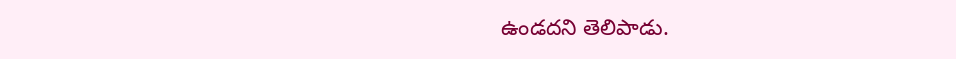ఉండదని తెలిపాడు.